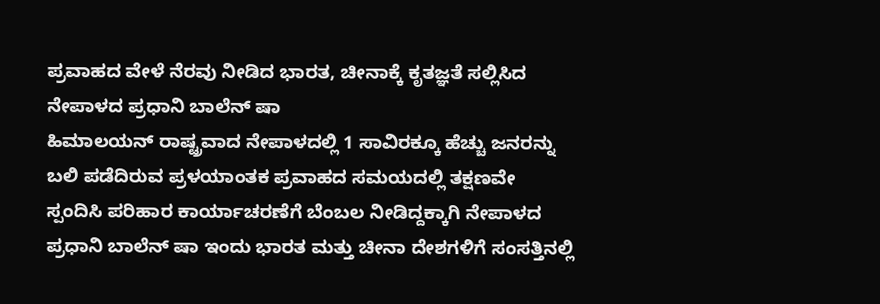ಪ್ರವಾಹದ ವೇಳೆ ನೆರವು ನೀಡಿದ ಭಾರತ, ಚೀನಾಕ್ಕೆ ಕೃತಜ್ಞತೆ ಸಲ್ಲಿಸಿದ ನೇಪಾಳದ ಪ್ರಧಾನಿ ಬಾಲೆನ್ ಷಾ
ಹಿಮಾಲಯನ್ ರಾಷ್ಟ್ರವಾದ ನೇಪಾಳದಲ್ಲಿ 1 ಸಾವಿರಕ್ಕೂ ಹೆಚ್ಚು ಜನರನ್ನು ಬಲಿ ಪಡೆದಿರುವ ಪ್ರಳಯಾಂತಕ ಪ್ರವಾಹದ ಸಮಯದಲ್ಲಿ ತಕ್ಷಣವೇ ಸ್ಪಂದಿಸಿ ಪರಿಹಾರ ಕಾರ್ಯಾಚರಣೆಗೆ ಬೆಂಬಲ ನೀಡಿದ್ದಕ್ಕಾಗಿ ನೇಪಾಳದ ಪ್ರಧಾನಿ ಬಾಲೆನ್ ಷಾ ಇಂದು ಭಾರತ ಮತ್ತು ಚೀನಾ ದೇಶಗಳಿಗೆ ಸಂಸತ್ತಿನಲ್ಲಿ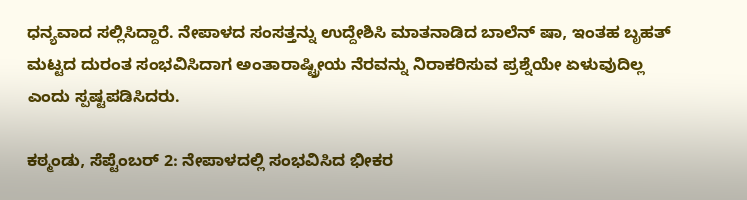ಧನ್ಯವಾದ ಸಲ್ಲಿಸಿದ್ದಾರೆ. ನೇಪಾಳದ ಸಂಸತ್ತನ್ನು ಉದ್ದೇಶಿಸಿ ಮಾತನಾಡಿದ ಬಾಲೆನ್ ಷಾ, ಇಂತಹ ಬೃಹತ್ ಮಟ್ಟದ ದುರಂತ ಸಂಭವಿಸಿದಾಗ ಅಂತಾರಾಷ್ಟ್ರೀಯ ನೆರವನ್ನು ನಿರಾಕರಿಸುವ ಪ್ರಶ್ನೆಯೇ ಏಳುವುದಿಲ್ಲ ಎಂದು ಸ್ಪಷ್ಟಪಡಿಸಿದರು.

ಕಠ್ಮಂಡು, ಸೆಪ್ಟೆಂಬರ್ 2: ನೇಪಾಳದಲ್ಲಿ ಸಂಭವಿಸಿದ ಭೀಕರ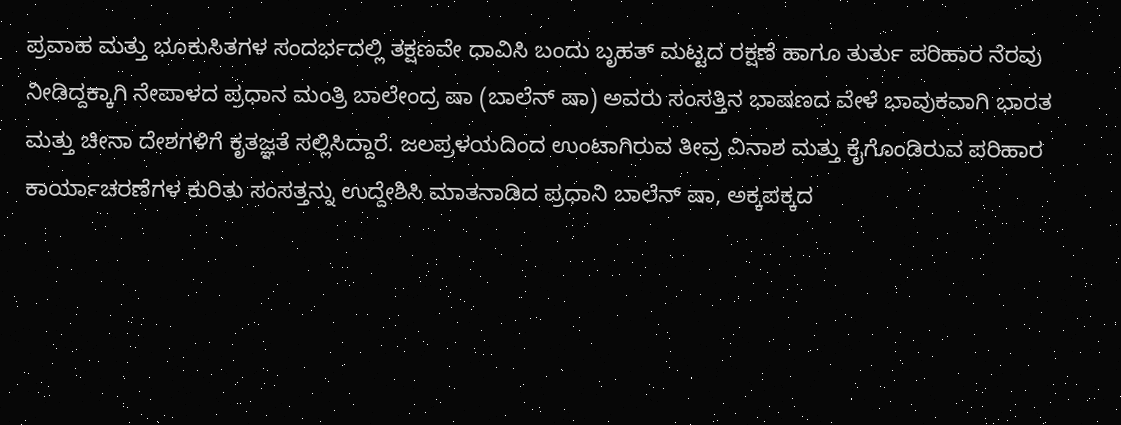ಪ್ರವಾಹ ಮತ್ತು ಭೂಕುಸಿತಗಳ ಸಂದರ್ಭದಲ್ಲಿ ತಕ್ಷಣವೇ ಧಾವಿಸಿ ಬಂದು ಬೃಹತ್ ಮಟ್ಟದ ರಕ್ಷಣೆ ಹಾಗೂ ತುರ್ತು ಪರಿಹಾರ ನೆರವು ನೀಡಿದ್ದಕ್ಕಾಗಿ ನೇಪಾಳದ ಪ್ರಧಾನ ಮಂತ್ರಿ ಬಾಲೇಂದ್ರ ಷಾ (ಬಾಲೆನ್ ಷಾ) ಅವರು ಸಂಸತ್ತಿನ ಭಾಷಣದ ವೇಳೆ ಭಾವುಕವಾಗಿ ಭಾರತ ಮತ್ತು ಚೀನಾ ದೇಶಗಳಿಗೆ ಕೃತಜ್ಞತೆ ಸಲ್ಲಿಸಿದ್ದಾರೆ. ಜಲಪ್ರಳಯದಿಂದ ಉಂಟಾಗಿರುವ ತೀವ್ರ ವಿನಾಶ ಮತ್ತು ಕೈಗೊಂಡಿರುವ ಪರಿಹಾರ ಕಾರ್ಯಾಚರಣೆಗಳ ಕುರಿತು ಸಂಸತ್ತನ್ನು ಉದ್ದೇಶಿಸಿ ಮಾತನಾಡಿದ ಪ್ರಧಾನಿ ಬಾಲೆನ್ ಷಾ, ಅಕ್ಕಪಕ್ಕದ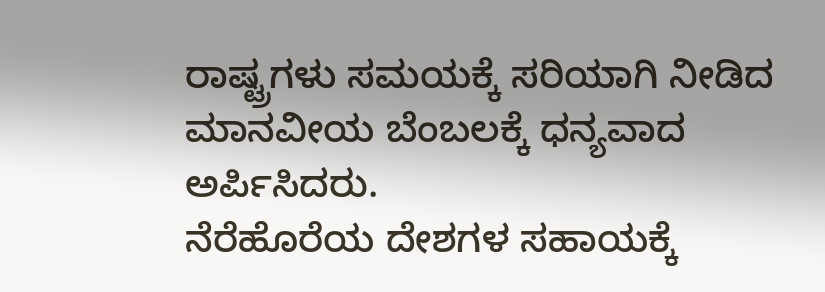ರಾಷ್ಟ್ರಗಳು ಸಮಯಕ್ಕೆ ಸರಿಯಾಗಿ ನೀಡಿದ ಮಾನವೀಯ ಬೆಂಬಲಕ್ಕೆ ಧನ್ಯವಾದ ಅರ್ಪಿಸಿದರು.
ನೆರೆಹೊರೆಯ ದೇಶಗಳ ಸಹಾಯಕ್ಕೆ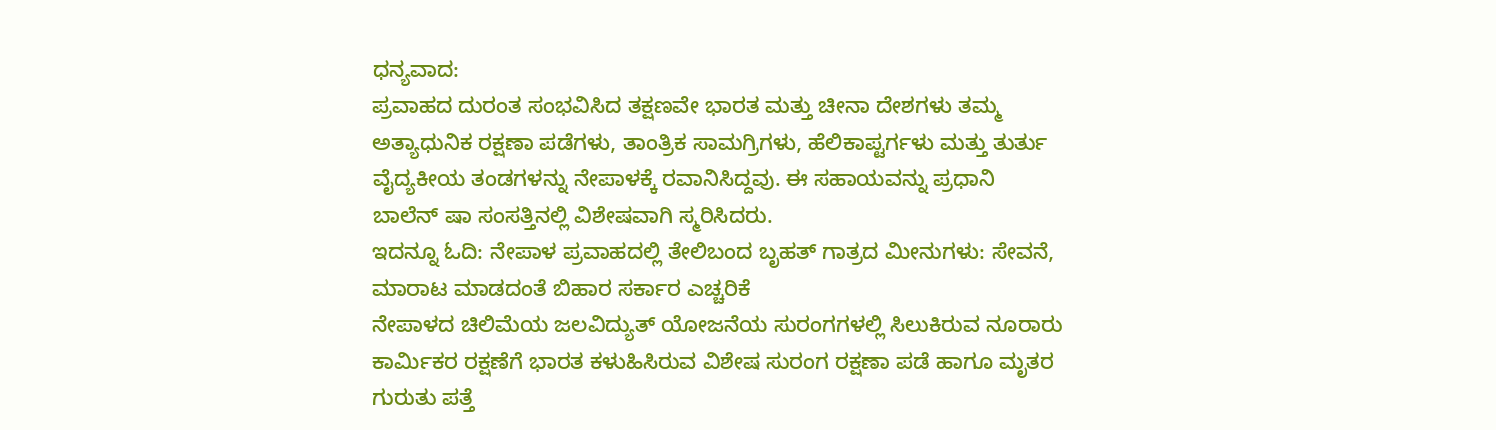ಧನ್ಯವಾದ:
ಪ್ರವಾಹದ ದುರಂತ ಸಂಭವಿಸಿದ ತಕ್ಷಣವೇ ಭಾರತ ಮತ್ತು ಚೀನಾ ದೇಶಗಳು ತಮ್ಮ ಅತ್ಯಾಧುನಿಕ ರಕ್ಷಣಾ ಪಡೆಗಳು, ತಾಂತ್ರಿಕ ಸಾಮಗ್ರಿಗಳು, ಹೆಲಿಕಾಪ್ಟರ್ಗಳು ಮತ್ತು ತುರ್ತು ವೈದ್ಯಕೀಯ ತಂಡಗಳನ್ನು ನೇಪಾಳಕ್ಕೆ ರವಾನಿಸಿದ್ದವು. ಈ ಸಹಾಯವನ್ನು ಪ್ರಧಾನಿ ಬಾಲೆನ್ ಷಾ ಸಂಸತ್ತಿನಲ್ಲಿ ವಿಶೇಷವಾಗಿ ಸ್ಮರಿಸಿದರು.
ಇದನ್ನೂ ಓದಿ: ನೇಪಾಳ ಪ್ರವಾಹದಲ್ಲಿ ತೇಲಿಬಂದ ಬೃಹತ್ ಗಾತ್ರದ ಮೀನುಗಳು: ಸೇವನೆ, ಮಾರಾಟ ಮಾಡದಂತೆ ಬಿಹಾರ ಸರ್ಕಾರ ಎಚ್ಚರಿಕೆ
ನೇಪಾಳದ ಚಿಲಿಮೆಯ ಜಲವಿದ್ಯುತ್ ಯೋಜನೆಯ ಸುರಂಗಗಳಲ್ಲಿ ಸಿಲುಕಿರುವ ನೂರಾರು ಕಾರ್ಮಿಕರ ರಕ್ಷಣೆಗೆ ಭಾರತ ಕಳುಹಿಸಿರುವ ವಿಶೇಷ ಸುರಂಗ ರಕ್ಷಣಾ ಪಡೆ ಹಾಗೂ ಮೃತರ ಗುರುತು ಪತ್ತೆ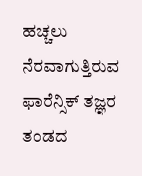ಹಚ್ಚಲು ನೆರವಾಗುತ್ತಿರುವ ಫಾರೆನ್ಸಿಕ್ ತಜ್ಞರ ತಂಡದ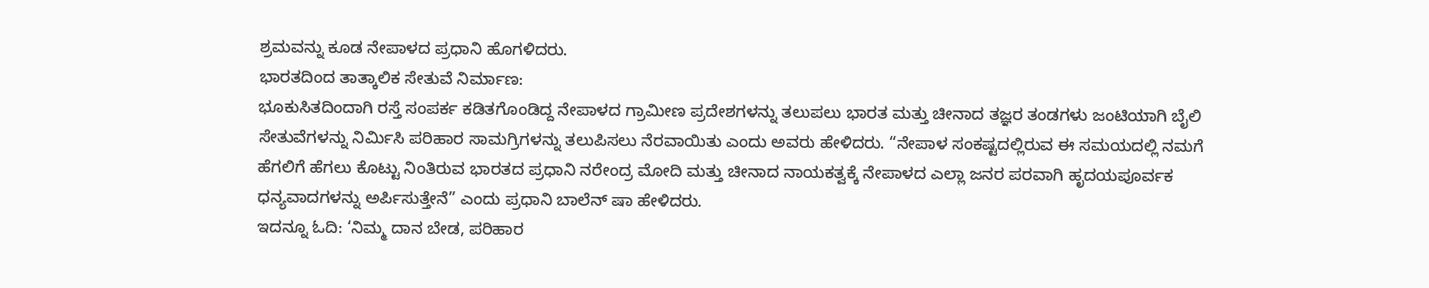ಶ್ರಮವನ್ನು ಕೂಡ ನೇಪಾಳದ ಪ್ರಧಾನಿ ಹೊಗಳಿದರು.
ಭಾರತದಿಂದ ತಾತ್ಕಾಲಿಕ ಸೇತುವೆ ನಿರ್ಮಾಣ:
ಭೂಕುಸಿತದಿಂದಾಗಿ ರಸ್ತೆ ಸಂಪರ್ಕ ಕಡಿತಗೊಂಡಿದ್ದ ನೇಪಾಳದ ಗ್ರಾಮೀಣ ಪ್ರದೇಶಗಳನ್ನು ತಲುಪಲು ಭಾರತ ಮತ್ತು ಚೀನಾದ ತಜ್ಞರ ತಂಡಗಳು ಜಂಟಿಯಾಗಿ ಬೈಲಿ ಸೇತುವೆಗಳನ್ನು ನಿರ್ಮಿಸಿ ಪರಿಹಾರ ಸಾಮಗ್ರಿಗಳನ್ನು ತಲುಪಿಸಲು ನೆರವಾಯಿತು ಎಂದು ಅವರು ಹೇಳಿದರು. “ನೇಪಾಳ ಸಂಕಷ್ಟದಲ್ಲಿರುವ ಈ ಸಮಯದಲ್ಲಿ ನಮಗೆ ಹೆಗಲಿಗೆ ಹೆಗಲು ಕೊಟ್ಟು ನಿಂತಿರುವ ಭಾರತದ ಪ್ರಧಾನಿ ನರೇಂದ್ರ ಮೋದಿ ಮತ್ತು ಚೀನಾದ ನಾಯಕತ್ವಕ್ಕೆ ನೇಪಾಳದ ಎಲ್ಲಾ ಜನರ ಪರವಾಗಿ ಹೃದಯಪೂರ್ವಕ ಧನ್ಯವಾದಗಳನ್ನು ಅರ್ಪಿಸುತ್ತೇನೆ” ಎಂದು ಪ್ರಧಾನಿ ಬಾಲೆನ್ ಷಾ ಹೇಳಿದರು.
ಇದನ್ನೂ ಓದಿ: ‘ನಿಮ್ಮ ದಾನ ಬೇಡ, ಪರಿಹಾರ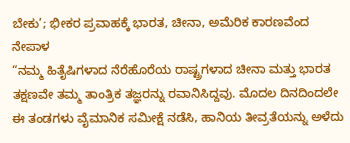ಬೇಕು’; ಭೀಕರ ಪ್ರವಾಹಕ್ಕೆ ಭಾರತ, ಚೀನಾ, ಅಮೆರಿಕ ಕಾರಣವೆಂದ ನೇಪಾಳ
“ನಮ್ಮ ಹಿತೈಷಿಗಳಾದ ನೆರೆಹೊರೆಯ ರಾಷ್ಟ್ರಗಳಾದ ಚೀನಾ ಮತ್ತು ಭಾರತ ತಕ್ಷಣವೇ ತಮ್ಮ ತಾಂತ್ರಿಕ ತಜ್ಞರನ್ನು ರವಾನಿಸಿದ್ದವು. ಮೊದಲ ದಿನದಿಂದಲೇ ಈ ತಂಡಗಳು ವೈಮಾನಿಕ ಸಮೀಕ್ಷೆ ನಡೆಸಿ, ಹಾನಿಯ ತೀವ್ರತೆಯನ್ನು ಅಳೆದು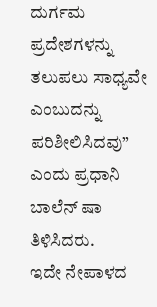ದುರ್ಗಮ ಪ್ರದೇಶಗಳನ್ನು ತಲುಪಲು ಸಾಧ್ಯವೇ ಎಂಬುದನ್ನು ಪರಿಶೀಲಿಸಿದವು” ಎಂದು ಪ್ರಧಾನಿ ಬಾಲೆನ್ ಷಾ ತಿಳಿಸಿದರು.
ಇದೇ ನೇಪಾಳದ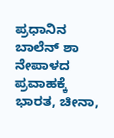ಪ್ರಧಾನಿನ ಬಾಲೆನ್ ಶಾ ನೇಪಾಳದ ಪ್ರವಾಹಕ್ಕೆ ಭಾರತ, ಚೀನಾ,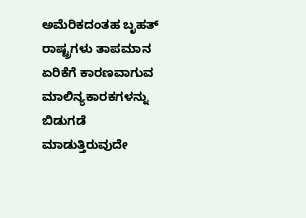ಅಮೆರಿಕದಂತಹ ಬೃಹತ್ ರಾಷ್ಟ್ರಗಳು ತಾಪಮಾನ ಏರಿಕೆಗೆ ಕಾರಣವಾಗುವ ಮಾಲಿನ್ಯಕಾರಕಗಳನ್ನು ಬಿಡುಗಡೆ ಮಾಡುತ್ತಿರುವುದೇ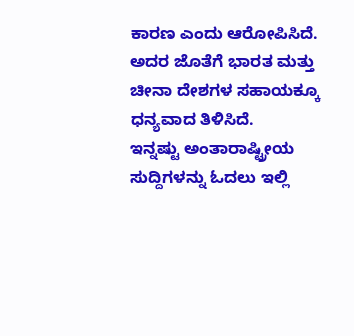ಕಾರಣ ಎಂದು ಆರೋಪಿಸಿದೆ. ಅದರ ಜೊತೆಗೆ ಭಾರತ ಮತ್ತು ಚೀನಾ ದೇಶಗಳ ಸಹಾಯಕ್ಕೂ ಧನ್ಯವಾದ ತಿಳಿಸಿದೆ.
ಇನ್ನಷ್ಟು ಅಂತಾರಾಷ್ಟ್ರೀಯ ಸುದ್ದಿಗಳನ್ನು ಓದಲು ಇಲ್ಲಿ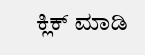ಕ್ಲಿಕ್ ಮಾಡಿ